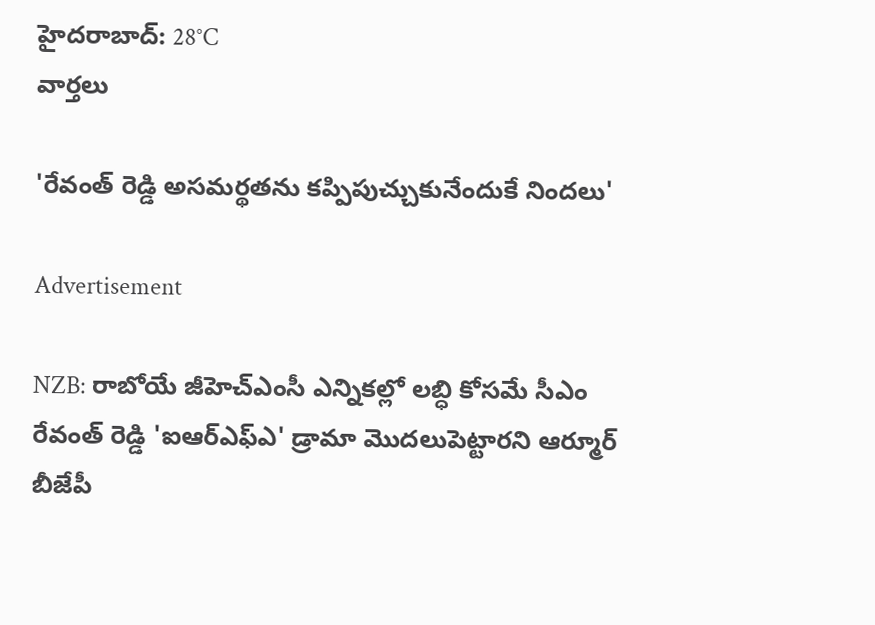హైదరాబాద్: 28°C
వార్తలు

'రేవంత్ రెడ్డి అసమర్థతను కప్పిపుచ్చుకునేందుకే నిందలు'

Advertisement

NZB: రాబోయే జీహెచ్ఎంసీ ఎన్నికల్లో లబ్ధి కోసమే సీఎం రేవంత్ రెడ్డి 'ఐఆర్ఎఫ్ఎ' డ్రామా మొదలుపెట్టారని ఆర్మూర్ బీజేపీ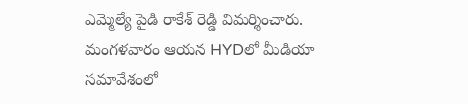ఎమ్మెల్యే పైడి రాకేశ్ రెడ్డి విమర్శించారు. మంగళవారం ఆయన HYDలో మీడియా సమావేశంలో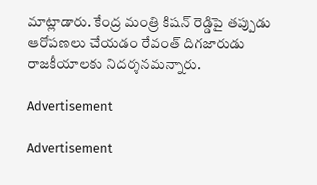మాట్లాడారు. కేంద్ర మంత్రి కిషన్ రెడ్డిపై తప్పుడు ఆరోపణలు చేయడం రేవంత్ దిగజారుడు రాజకీయాలకు నిదర్శనమన్నారు.

Advertisement

Advertisement